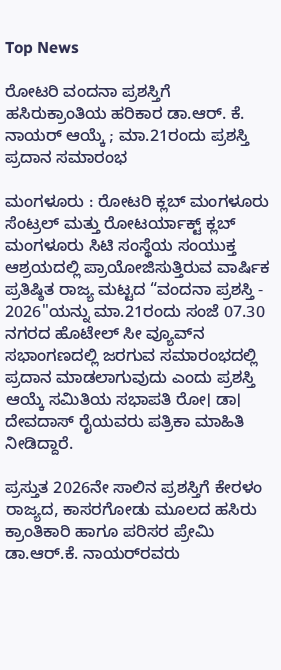Top News

ರೋಟರಿ ವಂದನಾ ಪ್ರಶಸ್ತಿಗೆ ಹಸಿರುಕ್ರಾಂತಿಯ ಹರಿಕಾರ ಡಾ.ಆರ್. ಕೆ. ನಾಯರ್ ಆಯ್ಕೆ ; ಮಾ.21ರಂದು ಪ್ರಶಸ್ತಿ ಪ್ರದಾನ ಸಮಾರಂಭ

ಮಂಗಳೂರು : ರೋಟರಿ ಕ್ಲಬ್ ಮಂಗಳೂರು ಸೆಂಟ್ರಲ್ ಮತ್ತು ರೋಟರ್ಯಾಕ್ಟ್ ಕ್ಲಬ್ ಮಂಗಳೂರು ಸಿಟಿ ಸಂಸ್ಥೆಯ ಸಂಯುಕ್ತ ಆಶ್ರಯದಲ್ಲಿ ಪ್ರಾಯೋಜಿಸುತ್ತಿರುವ ವಾರ್ಷಿಕ ಪ್ರತಿಷ್ಠಿತ ರಾಜ್ಯ ಮಟ್ಟದ “ವಂದನಾ ಪ್ರಶಸ್ತಿ - 2026"ಯನ್ನು ಮಾ.21ರಂದು ಸಂಜೆ 07.30  ನಗರದ ಹೊಟೇಲ್ ಸೀ ವ್ಯೂವ್‌ನ ಸಭಾಂಗಣದಲ್ಲಿ ಜರಗುವ ಸಮಾರಂಭದಲ್ಲಿ ಪ್ರದಾನ ಮಾಡಲಾಗುವುದು ಎಂದು ಪ್ರಶಸ್ತಿ ಆಯ್ಕೆ ಸಮಿತಿಯ ಸಭಾಪತಿ ರೋ। ಡಾ। ದೇವದಾಸ್ ರೈಯವರು ಪತ್ರಿಕಾ ಮಾಹಿತಿ ನೀಡಿದ್ದಾರೆ.

ಪ್ರಸ್ತುತ 2026ನೇ ಸಾಲಿನ ಪ್ರಶಸ್ತಿಗೆ ಕೇರಳಂ ರಾಜ್ಯದ, ಕಾಸರಗೋಡು ಮೂಲದ ಹಸಿರು ಕ್ರಾಂತಿಕಾರಿ ಹಾಗೂ ಪರಿಸರ ಪ್ರೇಮಿ ಡಾ.ಆರ್.ಕೆ. ನಾಯರ್‌ರವರು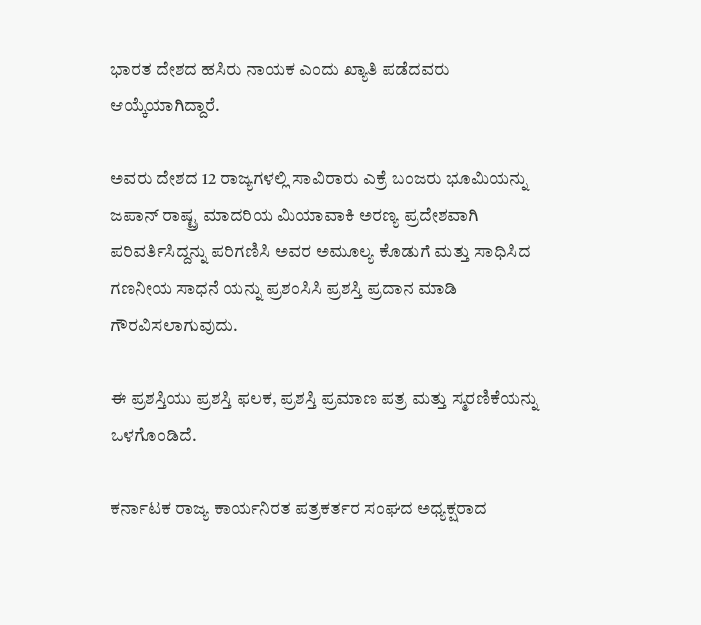ಭಾರತ ದೇಶದ ಹಸಿರು ನಾಯಕ ಎಂದು ಖ್ಯಾತಿ ಪಡೆದವರು ಆಯ್ಕೆಯಾಗಿದ್ದಾರೆ.

ಅವರು ದೇಶದ 12 ರಾಜ್ಯಗಳಲ್ಲಿ ಸಾವಿರಾರು ಎಕ್ರೆ ಬಂಜರು ಭೂಮಿಯನ್ನು ಜಪಾನ್ ರಾಷ್ಟ್ರ ಮಾದರಿಯ ಮಿಯಾವಾಕಿ ಅರಣ್ಯ ಪ್ರದೇಶವಾಗಿ ಪರಿವರ್ತಿಸಿದ್ದನ್ನು ಪರಿಗಣಿಸಿ ಅವರ ಅಮೂಲ್ಯ ಕೊಡುಗೆ ಮತ್ತು ಸಾಧಿಸಿದ ಗಣನೀಯ ಸಾಧನೆ ಯನ್ನು ಪ್ರಶಂಸಿಸಿ ಪ್ರಶಸ್ತಿ ಪ್ರದಾನ ಮಾಡಿ ಗೌರವಿಸಲಾಗುವುದು.

ಈ ಪ್ರಶಸ್ತಿಯು ಪ್ರಶಸ್ತಿ ಫಲಕ, ಪ್ರಶಸ್ತಿ ಪ್ರಮಾಣ ಪತ್ರ ಮತ್ತು ಸ್ಮರಣಿಕೆಯನ್ನು ಒಳಗೊಂಡಿದೆ.

ಕರ್ನಾಟಕ ರಾಜ್ಯ ಕಾರ್ಯನಿರತ ಪತ್ರಕರ್ತರ ಸಂಘದ ಅಧ್ಯಕ್ಷರಾದ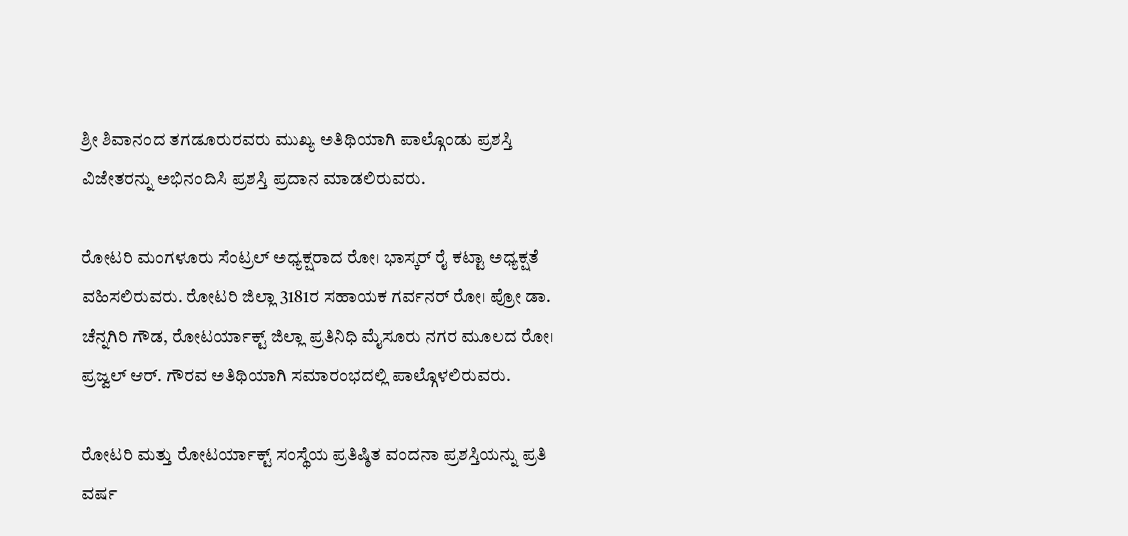ಶ್ರೀ ಶಿವಾನಂದ ತಗಡೂರುರವರು ಮುಖ್ಯ ಅತಿಥಿಯಾಗಿ ಪಾಲ್ಗೊಂಡು ಪ್ರಶಸ್ತಿ ವಿಜೇತರನ್ನು ಅಭಿನಂದಿಸಿ ಪ್ರಶಸ್ತಿ ಪ್ರದಾನ ಮಾಡಲಿರುವರು.

ರೋಟರಿ ಮಂಗಳೂರು ಸೆಂಟ್ರಲ್ ಅಧ್ಯಕ್ಷರಾದ ರೋ। ಭಾಸ್ಕರ್ ರೈ ಕಟ್ಟಾ ಅಧ್ಯಕ್ಷತೆ ವಹಿಸಲಿರುವರು. ರೋಟರಿ ಜಿಲ್ಲಾ 3181ರ ಸಹಾಯಕ ಗರ್ವನ‌ರ್ ರೋ। ಪ್ರೋ ಡಾ. ಚೆನ್ನಗಿರಿ ಗೌಡ, ರೋಟರ್ಯಾಕ್ಟ್ ಜಿಲ್ಲಾ ಪ್ರತಿನಿಧಿ ಮೈಸೂರು ನಗರ ಮೂಲದ ರೋ। ಪ್ರಜ್ವಲ್ ಆರ್. ಗೌರವ ಅತಿಥಿಯಾಗಿ ಸಮಾರಂಭದಲ್ಲಿ ಪಾಲ್ಗೊಳಲಿರುವರು.

ರೋಟರಿ ಮತ್ತು ರೋಟರ್ಯಾಕ್ಟ್ ಸಂಸ್ಥೆಯ ಪ್ರತಿಷ್ಠಿತ ವಂದನಾ ಪ್ರಶಸ್ತಿಯನ್ನು ಪ್ರತಿ ವರ್ಷ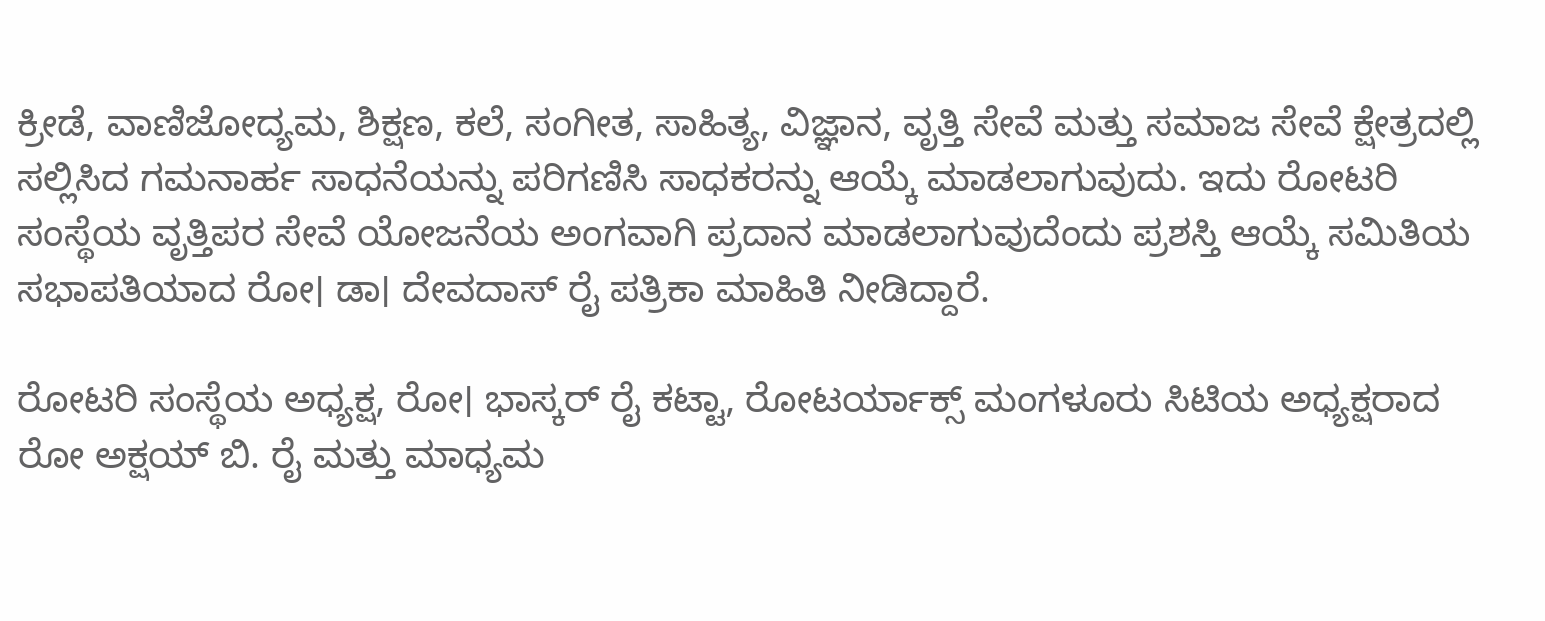ಕ್ರೀಡೆ, ವಾಣಿಜೋದ್ಯಮ, ಶಿಕ್ಷಣ, ಕಲೆ, ಸಂಗೀತ, ಸಾಹಿತ್ಯ, ವಿಜ್ಞಾನ, ವೃತ್ತಿ ಸೇವೆ ಮತ್ತು ಸಮಾಜ ಸೇವೆ ಕ್ಷೇತ್ರದಲ್ಲಿ ಸಲ್ಲಿಸಿದ ಗಮನಾರ್ಹ ಸಾಧನೆಯನ್ನು ಪರಿಗಣಿಸಿ ಸಾಧಕರನ್ನು ಆಯ್ಕೆ ಮಾಡಲಾಗುವುದು. ಇದು ರೋಟರಿ ಸಂಸ್ಥೆಯ ವೃತ್ತಿಪರ ಸೇವೆ ಯೋಜನೆಯ ಅಂಗವಾಗಿ ಪ್ರದಾನ ಮಾಡಲಾಗುವುದೆಂದು ಪ್ರಶಸ್ತಿ ಆಯ್ಕೆ ಸಮಿತಿಯ ಸಭಾಪತಿಯಾದ ರೋ। ಡಾ। ದೇವದಾಸ್ ರೈ ಪತ್ರಿಕಾ ಮಾಹಿತಿ ನೀಡಿದ್ದಾರೆ.

ರೋಟರಿ ಸಂಸ್ಥೆಯ ಅಧ್ಯಕ್ಷ, ರೋ। ಭಾಸ್ಕರ್ ರೈ ಕಟ್ಟಾ, ರೋಟರ್ಯಾಕ್ಸ್ ಮಂಗಳೂರು ಸಿಟಿಯ ಅಧ್ಯಕ್ಷರಾದ ರೋ ಅಕ್ಷಯ್ ಬಿ. ರೈ ಮತ್ತು ಮಾಧ್ಯಮ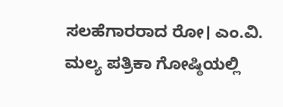ಸಲಹೆಗಾರರಾದ ರೋ। ಎಂ.ವಿ. ಮಲ್ಯ ಪತ್ರಿಕಾ ಗೋಷ್ಠಿಯಲ್ಲಿ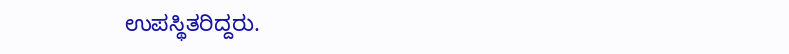ಉಪಸ್ಥಿತರಿದ್ದರು.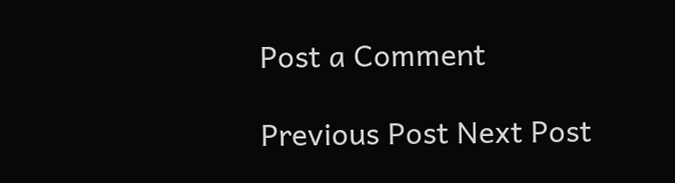Post a Comment

Previous Post Next Post